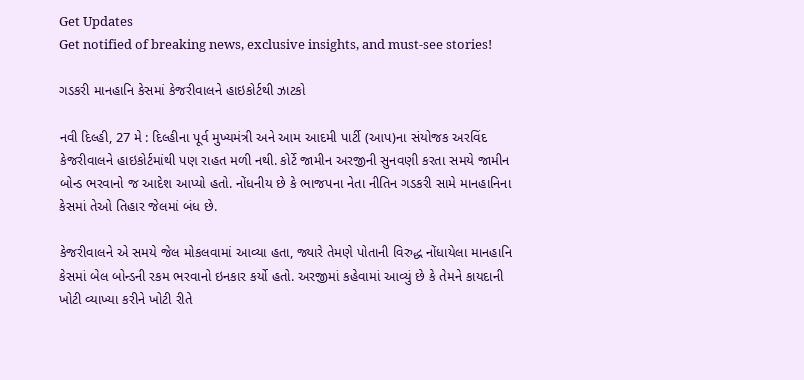Get Updates
Get notified of breaking news, exclusive insights, and must-see stories!

ગડકરી માનહાનિ કેસમાં કેજરીવાલને હાઇકોર્ટથી ઝાટકો

નવી દિલ્હી, 27 મે : દિલ્હીના પૂર્વ મુખ્યમંત્રી અને આમ આદમી પાર્ટી (આપ)ના સંયોજક અરવિંદ કેજરીવાલને હાઇકોર્ટમાંથી પણ રાહત મળી નથી. કોર્ટે જામીન અરજીની સુનવણી કરતા સમયે જામીન બોન્ડ ભરવાનો જ આદેશ આપ્યો હતો. નોંધનીય છે કે ભાજપના નેતા નીતિન ગડકરી સામે માનહાનિના કેસમાં તેઓ તિહાર જેલમાં બંધ છે.

કેજરીવાલને એ સમયે જેલ મોકલવામાં આવ્યા હતા, જ્યારે તેમણે પોતાની વિરુદ્ધ નોંધાયેલા માનહાનિ કેસમાં બેલ બોન્ડની રકમ ભરવાનો ઇનકાર કર્યો હતો. અરજીમાં કહેવામાં આવ્યું છે કે તેમને કાયદાની ખોટી વ્યાખ્યા કરીને ખોટી રીતે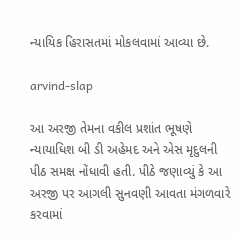ન્યાયિક હિરાસતમાં મોકલવામાં આવ્યા છે.

arvind-slap

આ અરજી તેમના વકીલ પ્રશાંત ભૂષણે ન્યાયાધિશ બી ડી અહેમદ અને એસ મૃદુલની પીઠ સમક્ષ નોંધાવી હતી. પીઠે જણાવ્યું કે આ અરજી પર આગલી સુનવણી આવતા મંગળવારે કરવામાં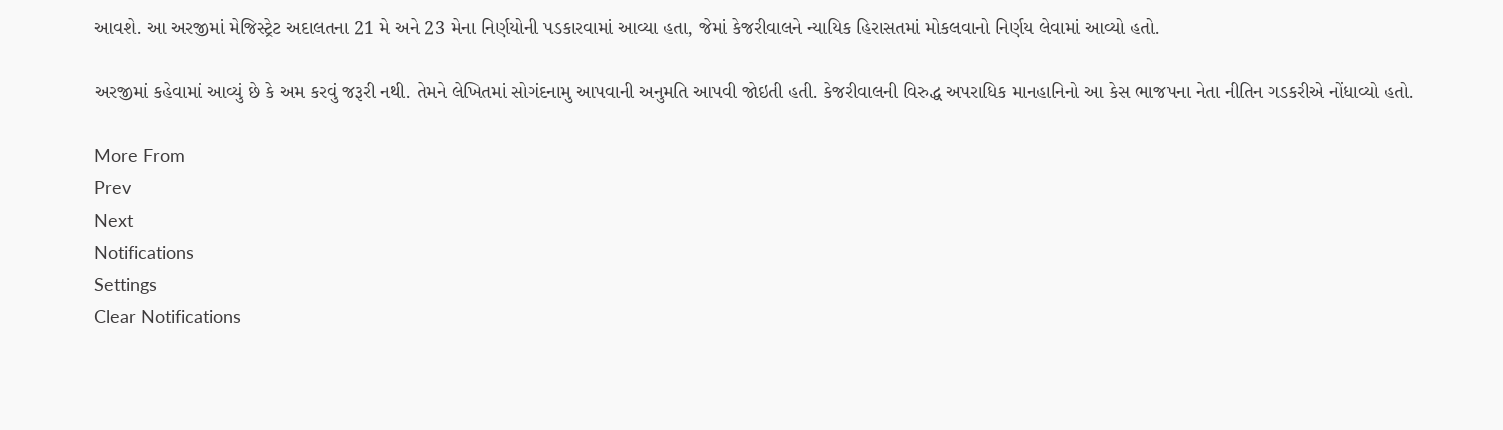આવશે. આ અરજીમાં મેજિસ્ટ્રેટ અદાલતના 21 મે અને 23 મેના નિર્ણયોની પડકારવામાં આવ્યા હતા, જેમાં કેજરીવાલને ન્યાયિક હિરાસતમાં મોકલવાનો નિર્ણય લેવામાં આવ્યો હતો.

અરજીમાં કહેવામાં આવ્યું છે કે અમ કરવું જરૂરી નથી. તેમને લેખિતમાં સોગંદનામુ આપવાની અનુમતિ આપવી જોઇતી હતી. કેજરીવાલની વિરુદ્ધ અપરાધિક માનહાનિનો આ કેસ ભાજપના નેતા નીતિન ગડકરીએ નોંધાવ્યો હતો.

More From
Prev
Next
Notifications
Settings
Clear Notifications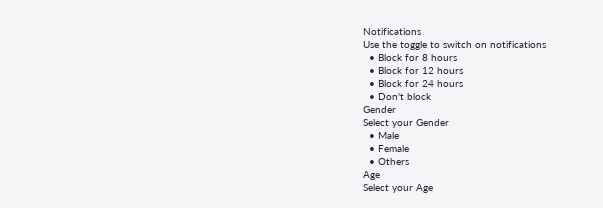Notifications
Use the toggle to switch on notifications
  • Block for 8 hours
  • Block for 12 hours
  • Block for 24 hours
  • Don't block
Gender
Select your Gender
  • Male
  • Female
  • Others
Age
Select your Age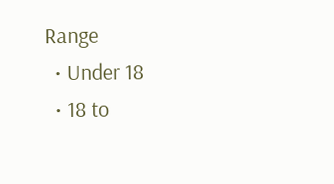Range
  • Under 18
  • 18 to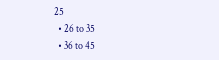25
  • 26 to 35
  • 36 to 45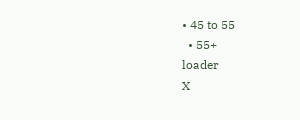• 45 to 55
  • 55+
loader
X